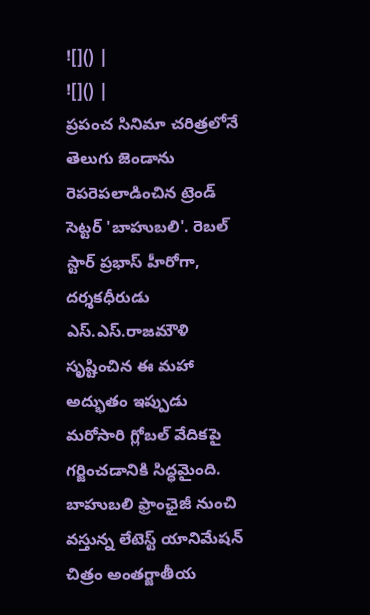![]() |
![]() |
ప్రపంచ సినిమా చరిత్రలోనే తెలుగు జెండాను రెపరెపలాడించిన ట్రెండ్ సెట్టర్ 'బాహుబలి'. రెబల్ స్టార్ ప్రభాస్ హీరోగా, దర్శకధీరుడు ఎస్.ఎస్.రాజమౌళి సృష్టించిన ఈ మహా అద్భుతం ఇప్పుడు మరోసారి గ్లోబల్ వేదికపై గర్జించడానికి సిద్ధమైంది. బాహుబలి ఫ్రాంఛైజీ నుంచి వస్తున్న లేటెస్ట్ యానిమేషన్ చిత్రం అంతర్జాతీయ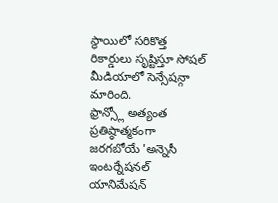స్థాయిలో సరికొత్త రికార్డులు సృష్టిస్తూ సోషల్ మీడియాలో సెన్సేషన్గా మారింది.
ఫ్రాన్స్లో అత్యంత ప్రతిష్ఠాత్మకంగా జరగబోయే 'అన్నెసీ ఇంటర్నేషనల్ యానిమేషన్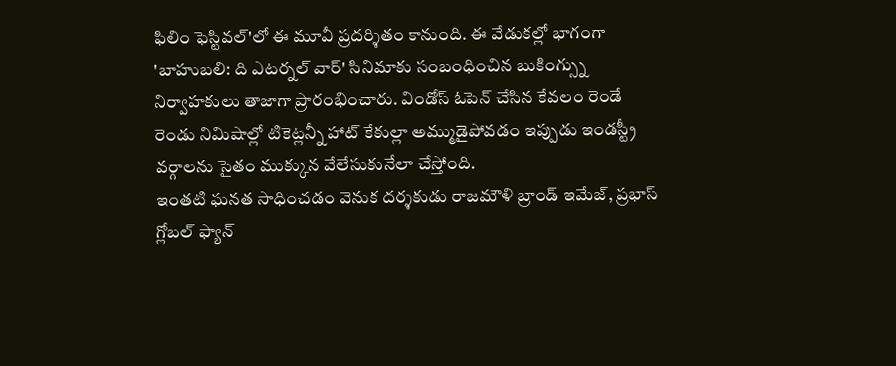ఫిలిం ఫెస్టివల్'లో ఈ మూవీ ప్రదర్శితం కానుంది. ఈ వేడుకల్లో భాగంగా 'బాహుబలి: ది ఎటర్నల్ వార్' సినిమాకు సంబంధించిన బుకింగ్స్ను నిర్వాహకులు తాజాగా ప్రారంభించారు. విండోస్ ఓపెన్ చేసిన కేవలం రెండే రెండు నిమిషాల్లో టికెట్లన్నీ హాట్ కేకుల్లా అమ్ముడైపోవడం ఇప్పుడు ఇండస్ట్రీ వర్గాలను సైతం ముక్కున వేలేసుకునేలా చేస్తోంది.
ఇంతటి ఘనత సాధించడం వెనుక దర్శకుడు రాజమౌళి బ్రాండ్ ఇమేజ్, ప్రభాస్ గ్లోబల్ ఫ్యాన్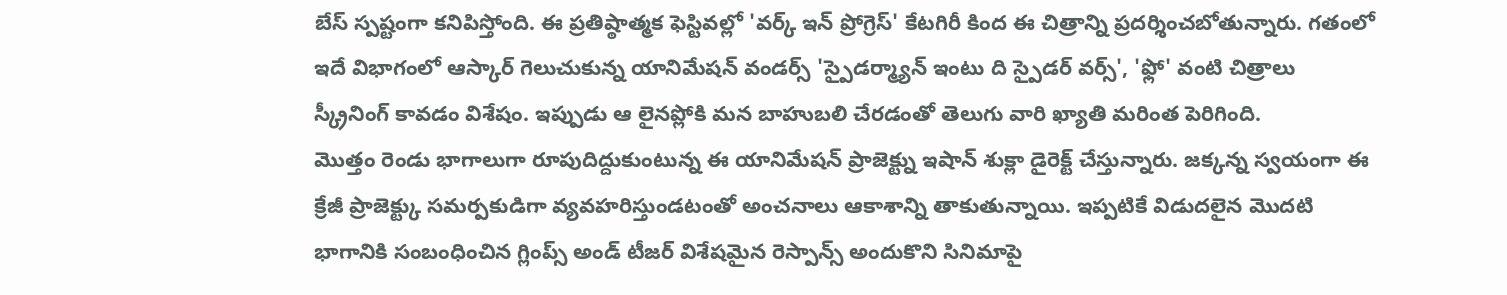బేస్ స్పష్టంగా కనిపిస్తోంది. ఈ ప్రతిష్ఠాత్మక ఫెస్టివల్లో 'వర్క్ ఇన్ ప్రోగ్రెస్' కేటగిరీ కింద ఈ చిత్రాన్ని ప్రదర్శించబోతున్నారు. గతంలో ఇదే విభాగంలో ఆస్కార్ గెలుచుకున్న యానిమేషన్ వండర్స్ 'స్పైడర్మ్యాన్ ఇంటు ది స్పైడర్ వర్స్', 'ఫ్లో' వంటి చిత్రాలు స్క్రీనింగ్ కావడం విశేషం. ఇప్పుడు ఆ లైనప్లోకి మన బాహుబలి చేరడంతో తెలుగు వారి ఖ్యాతి మరింత పెరిగింది.
మొత్తం రెండు భాగాలుగా రూపుదిద్దుకుంటున్న ఈ యానిమేషన్ ప్రాజెక్ట్ను ఇషాన్ శుక్లా డైరెక్ట్ చేస్తున్నారు. జక్కన్న స్వయంగా ఈ క్రేజీ ప్రాజెక్ట్కు సమర్పకుడిగా వ్యవహరిస్తుండటంతో అంచనాలు ఆకాశాన్ని తాకుతున్నాయి. ఇప్పటికే విడుదలైన మొదటి భాగానికి సంబంధించిన గ్లింప్స్ అండ్ టీజర్ విశేషమైన రెస్పాన్స్ అందుకొని సినిమాపై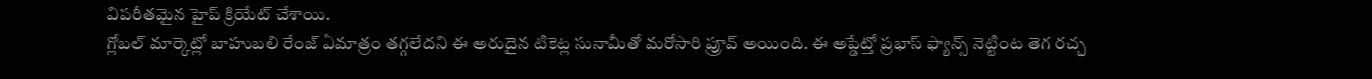విపరీతమైన హైప్ క్రియేట్ చేశాయి.
గ్లోబల్ మార్కెట్లో బాహుబలి రేంజ్ ఏమాత్రం తగ్గలేదని ఈ అరుదైన టికెట్ల సునామీతో మరోసారి ప్రూవ్ అయింది. ఈ అప్డేట్తో ప్రభాస్ ఫ్యాన్స్ నెట్టింట తెగ రచ్చ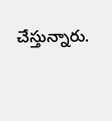చేస్తున్నారు.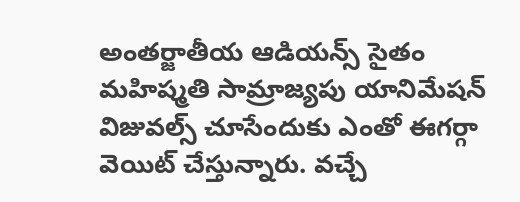అంతర్జాతీయ ఆడియన్స్ సైతం మహిష్మతి సామ్రాజ్యపు యానిమేషన్ విజువల్స్ చూసేందుకు ఎంతో ఈగర్గా వెయిట్ చేస్తున్నారు. వచ్చే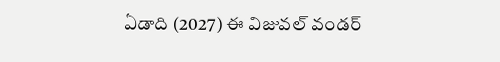ఏడాది (2027) ఈ విజువల్ వండర్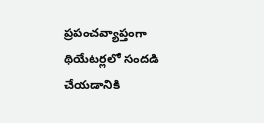ప్రపంచవ్యాప్తంగా థియేటర్లలో సందడి చేయడానికి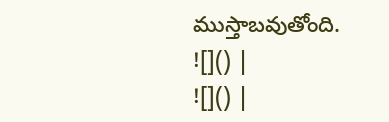ముస్తాబవుతోంది.
![]() |
![]() |